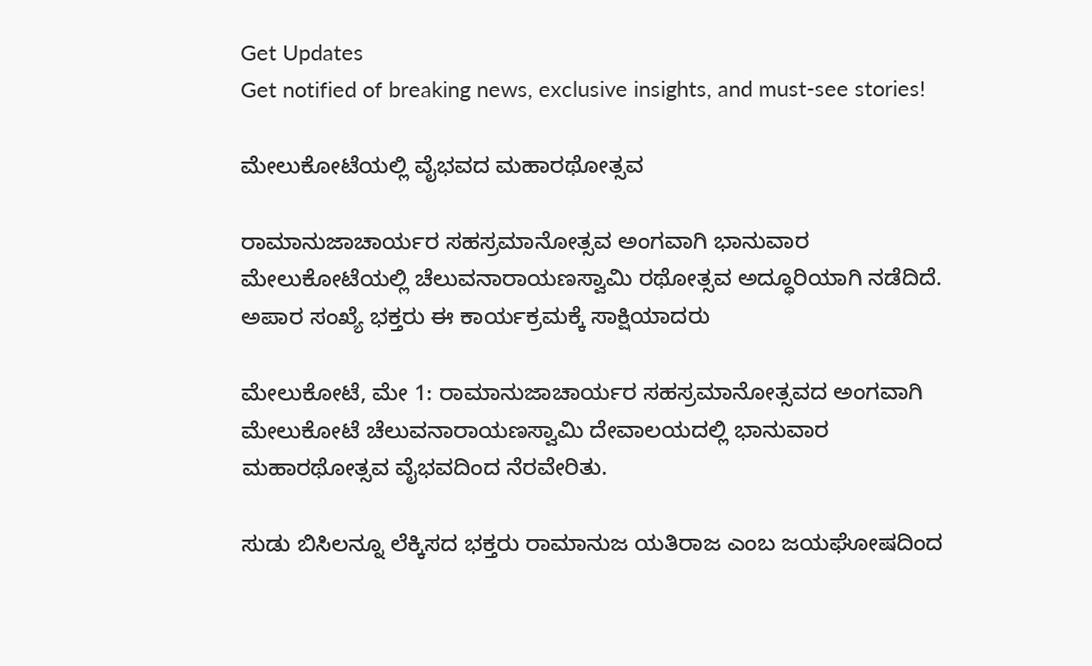Get Updates
Get notified of breaking news, exclusive insights, and must-see stories!

ಮೇಲುಕೋಟೆಯಲ್ಲಿ ವೈಭವದ ಮಹಾರಥೋತ್ಸವ

ರಾಮಾನುಜಾಚಾರ್ಯರ ಸಹಸ್ರಮಾನೋತ್ಸವ ಅಂಗವಾಗಿ ಭಾನುವಾರ ಮೇಲುಕೋಟೆಯಲ್ಲಿ ಚೆಲುವನಾರಾಯಣಸ್ವಾಮಿ ರಥೋತ್ಸವ ಅದ್ಧೂರಿಯಾಗಿ ನಡೆದಿದೆ. ಅಪಾರ ಸಂಖ್ಯೆ ಭಕ್ತರು ಈ ಕಾರ್ಯಕ್ರಮಕ್ಕೆ ಸಾಕ್ಷಿಯಾದರು

ಮೇಲುಕೋಟೆ, ಮೇ 1: ರಾಮಾನುಜಾಚಾರ್ಯರ ಸಹಸ್ರಮಾನೋತ್ಸವದ ಅಂಗವಾಗಿ ಮೇಲುಕೋಟೆ ಚೆಲುವನಾರಾಯಣಸ್ವಾಮಿ ದೇವಾಲಯದಲ್ಲಿ ಭಾನುವಾರ ಮಹಾರಥೋತ್ಸವ ವೈಭವದಿಂದ ನೆರವೇರಿತು.

ಸುಡು ಬಿಸಿಲನ್ನೂ ಲೆಕ್ಕಿಸದ ಭಕ್ತರು ರಾಮಾನುಜ ಯತಿರಾಜ ಎಂಬ ಜಯಘೋಷದಿಂದ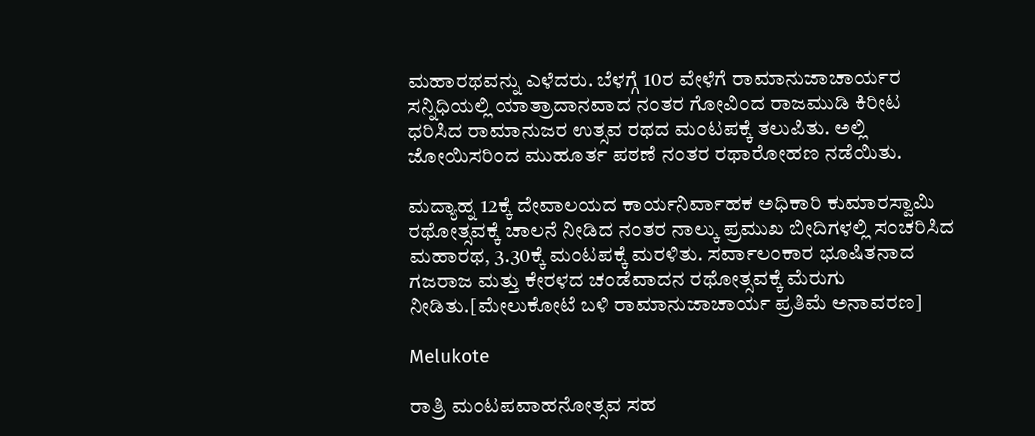ಮಹಾರಥವನ್ನು ಎಳೆದರು. ಬೆಳಗ್ಗೆ 10ರ ವೇಳೆಗೆ ರಾಮಾನುಜಾಚಾರ್ಯರ ಸನ್ನಿಧಿಯಲ್ಲಿ ಯಾತ್ರಾದಾನವಾದ ನಂತರ ಗೋವಿಂದ ರಾಜಮುಡಿ ಕಿರೀಟ ಧರಿಸಿದ ರಾಮಾನುಜರ ಉತ್ಸವ ರಥದ ಮಂಟಪಕ್ಕೆ ತಲುಪಿತು. ಅಲ್ಲಿ ಜೋಯಿಸರಿಂದ ಮುಹೂರ್ತ ಪಠಣೆ ನಂತರ ರಥಾರೋಹಣ ನಡೆಯಿತು.

ಮದ್ಯಾಹ್ನ 12ಕ್ಕೆ ದೇವಾಲಯದ ಕಾರ್ಯನಿರ್ವಾಹಕ ಅಧಿಕಾರಿ ಕುಮಾರಸ್ವಾಮಿ ರಥೋತ್ಸವಕ್ಕೆ ಚಾಲನೆ ನೀಡಿದ ನಂತರ ನಾಲ್ಕು ಪ್ರಮುಖ ಬೀದಿಗಳಲ್ಲಿ ಸಂಚರಿಸಿದ ಮಹಾರಥ, 3.30ಕ್ಕೆ ಮಂಟಪಕ್ಕೆ ಮರಳಿತು. ಸರ್ವಾಲಂಕಾರ ಭೂಷಿತನಾದ ಗಜರಾಜ ಮತ್ತು ಕೇರಳದ ಚಂಡೆವಾದನ ರಥೋತ್ಸವಕ್ಕೆ ಮೆರುಗು ನೀಡಿತು.[ಮೇಲುಕೋಟೆ ಬಳಿ ರಾಮಾನುಜಾಚಾರ್ಯ ಪ್ರತಿಮೆ ಅನಾವರಣ]

Melukote

ರಾತ್ರಿ ಮಂಟಪವಾಹನೋತ್ಸವ ಸಹ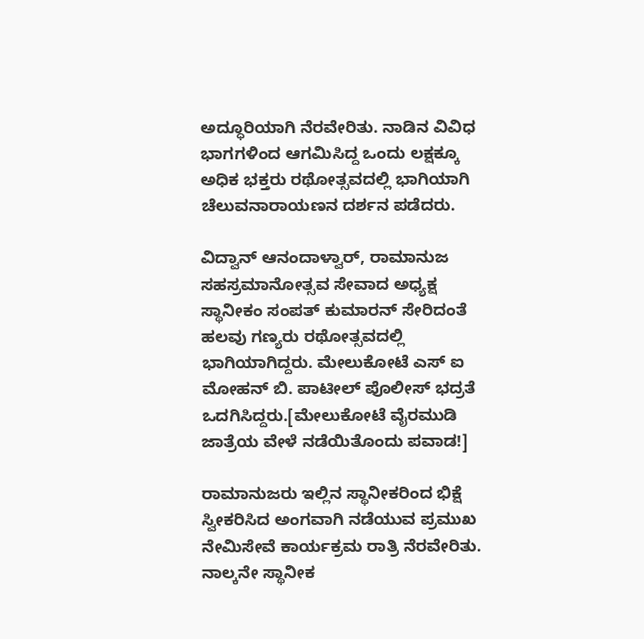ಅದ್ಧೂರಿಯಾಗಿ ನೆರವೇರಿತು. ನಾಡಿನ ವಿವಿಧ ಭಾಗಗಳಿಂದ ಆಗಮಿಸಿದ್ದ ಒಂದು ಲಕ್ಷಕ್ಕೂ ಅಧಿಕ ಭಕ್ತರು ರಥೋತ್ಸವದಲ್ಲಿ ಭಾಗಿಯಾಗಿ ಚೆಲುವನಾರಾಯಣನ ದರ್ಶನ ಪಡೆದರು.

ವಿದ್ವಾನ್ ಆನಂದಾಳ್ವಾರ್, ರಾಮಾನುಜ ಸಹಸ್ರಮಾನೋತ್ಸವ ಸೇವಾದ ಅಧ್ಯಕ್ಷ ಸ್ಥಾನೀಕಂ ಸಂಪತ್ ಕುಮಾರನ್ ಸೇರಿದಂತೆ ಹಲವು ಗಣ್ಯರು ರಥೋತ್ಸವದಲ್ಲಿ ಭಾಗಿಯಾಗಿದ್ದರು. ಮೇಲುಕೋಟೆ ಎಸ್‍ ಐ ಮೋಹನ್ ಬಿ. ಪಾಟೀಲ್ ಪೊಲೀಸ್ ಭದ್ರತೆ ಒದಗಿಸಿದ್ದರು.[ಮೇಲುಕೋಟೆ ವೈರಮುಡಿ ಜಾತ್ರೆಯ ವೇಳೆ ನಡೆಯಿತೊಂದು ಪವಾಡ!]

ರಾಮಾನುಜರು ಇಲ್ಲಿನ ಸ್ಥಾನೀಕರಿಂದ ಭಿಕ್ಷೆ ಸ್ವೀಕರಿಸಿದ ಅಂಗವಾಗಿ ನಡೆಯುವ ಪ್ರಮುಖ ನೇಮಿಸೇವೆ ಕಾರ್ಯಕ್ರಮ ರಾತ್ರಿ ನೆರವೇರಿತು. ನಾಲ್ಕನೇ ಸ್ಥಾನೀಕ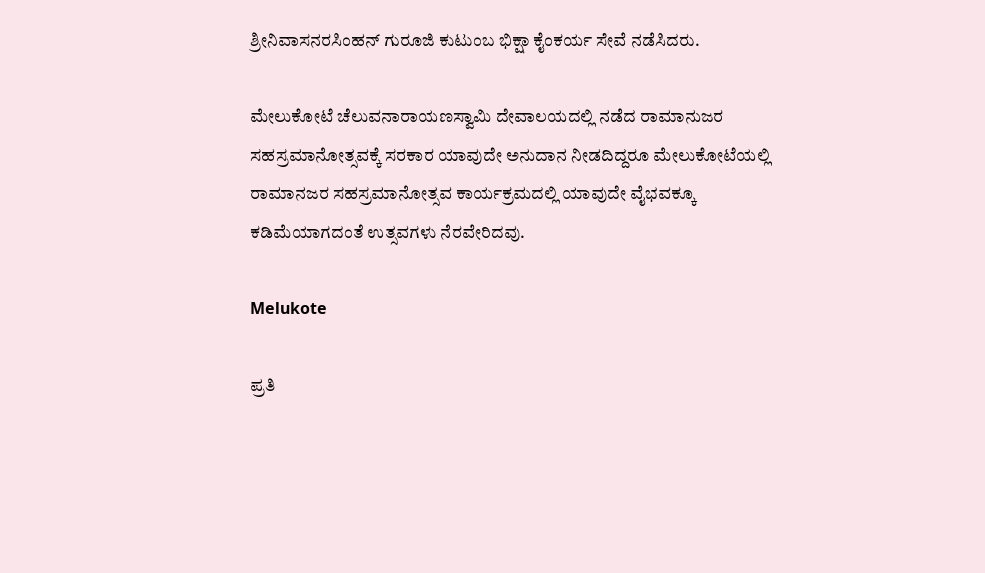ಶ್ರೀನಿವಾಸನರಸಿಂಹನ್ ಗುರೂಜಿ ಕುಟುಂಬ ಭಿಕ್ಷಾ ಕೈಂಕರ್ಯ ಸೇವೆ ನಡೆಸಿದರು.

ಮೇಲುಕೋಟೆ ಚೆಲುವನಾರಾಯಣಸ್ವಾಮಿ ದೇವಾಲಯದಲ್ಲಿ ನಡೆದ ರಾಮಾನುಜರ ಸಹಸ್ರಮಾನೋತ್ಸವಕ್ಕೆ ಸರಕಾರ ಯಾವುದೇ ಅನುದಾನ ನೀಡದಿದ್ದರೂ ಮೇಲುಕೋಟೆಯಲ್ಲಿ ರಾಮಾನಜರ ಸಹಸ್ರಮಾನೋತ್ಸವ ಕಾರ್ಯಕ್ರಮದಲ್ಲಿ ಯಾವುದೇ ವೈಭವಕ್ಕೂ ಕಡಿಮೆಯಾಗದಂತೆ ಉತ್ಸವಗಳು ನೆರವೇರಿದವು.

Melukote

ಪ್ರತಿ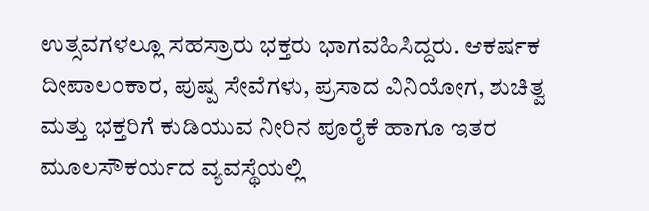ಉತ್ಸವಗಳಲ್ಲೂ ಸಹಸ್ರಾರು ಭಕ್ತರು ಭಾಗವಹಿಸಿದ್ದರು. ಆಕರ್ಷಕ ದೀಪಾಲಂಕಾರ, ಪುಷ್ಪ ಸೇವೆಗಳು, ಪ್ರಸಾದ ವಿನಿಯೋಗ, ಶುಚಿತ್ವ ಮತ್ತು ಭಕ್ತರಿಗೆ ಕುಡಿಯುವ ನೀರಿನ ಪೂರೈಕೆ ಹಾಗೂ ಇತರ ಮೂಲಸೌಕರ್ಯದ ವ್ಯವಸ್ಥೆಯಲ್ಲಿ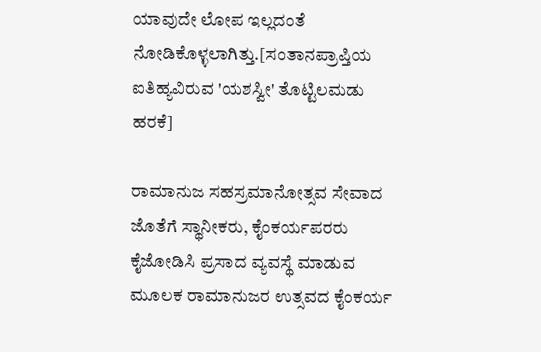ಯಾವುದೇ ಲೋಪ ಇಲ್ಲದಂತೆ ನೋಡಿಕೊಳ್ಳಲಾಗಿತ್ತು.[ಸಂತಾನಪ್ರಾಪ್ತಿಯ ಐತಿಹ್ಯವಿರುವ 'ಯಶಸ್ವೀ' ತೊಟ್ಟಿಲಮಡು ಹರಕೆ]

ರಾಮಾನುಜ ಸಹಸ್ರಮಾನೋತ್ಸವ ಸೇವಾದ ಜೊತೆಗೆ ಸ್ಥಾನೀಕರು, ಕೈಂಕರ್ಯಪರರು ಕೈಜೋಡಿಸಿ ಪ್ರಸಾದ ವ್ಯವಸ್ಥೆ ಮಾಡುವ ಮೂಲಕ ರಾಮಾನುಜರ ಉತ್ಸವದ ಕೈಂಕರ್ಯ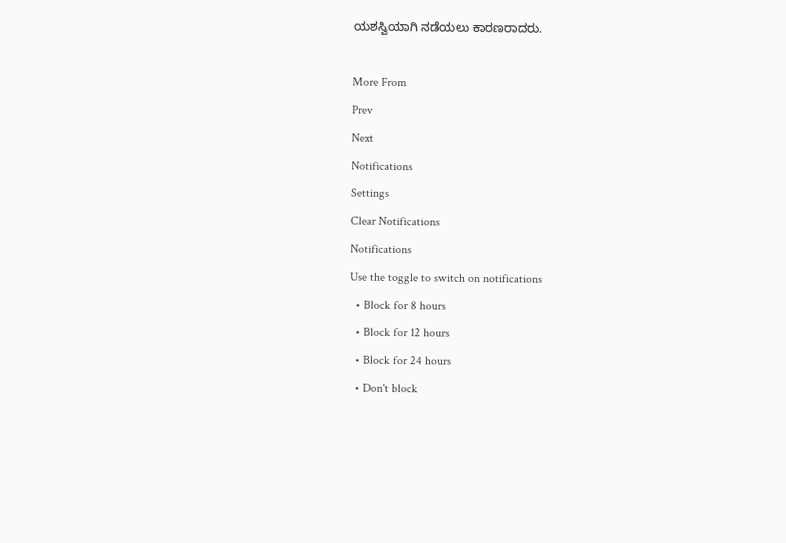ಯಶಸ್ವಿಯಾಗಿ ನಡೆಯಲು ಕಾರಣರಾದರು.

More From
Prev
Next
Notifications
Settings
Clear Notifications
Notifications
Use the toggle to switch on notifications
  • Block for 8 hours
  • Block for 12 hours
  • Block for 24 hours
  • Don't block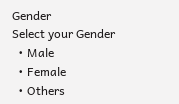Gender
Select your Gender
  • Male
  • Female
  • Others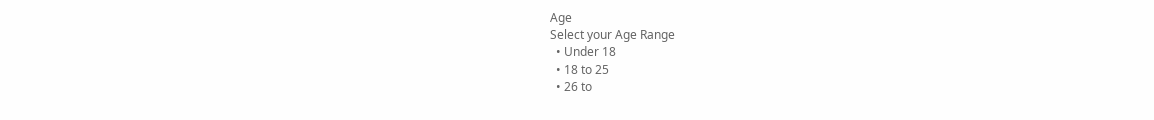Age
Select your Age Range
  • Under 18
  • 18 to 25
  • 26 to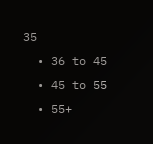35
  • 36 to 45
  • 45 to 55
  • 55+